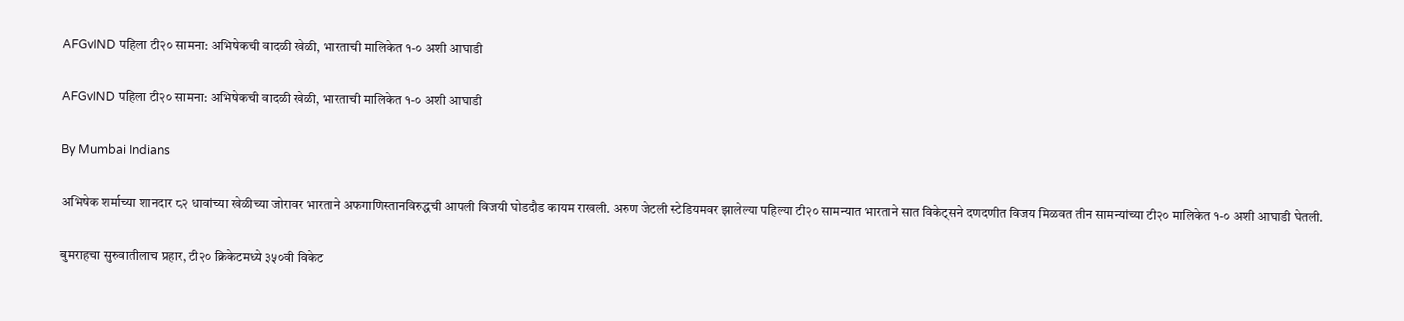AFGvIND पहिला टी२० सामना: अभिषेकची वादळी खेळी, भारताची मालिकेत १-० अशी आघाडी

AFGvIND पहिला टी२० सामना: अभिषेकची वादळी खेळी, भारताची मालिकेत १-० अशी आघाडी

By Mumbai Indians

अभिषेक शर्माच्या शानदार ८२ धावांच्या खेळीच्या जोरावर भारताने अफगाणिस्तानविरुद्धची आपली विजयी घोडदौड कायम राखली. अरुण जेटली स्टेडियमवर झालेल्या पहिल्या टी२० सामन्यात भारताने सात विकेट्सने दणदणीत विजय मिळवत तीन सामन्यांच्या टी२० मालिकेत १-० अशी आघाडी घेतली.

बुमराहचा सुरुवातीलाच प्रहार, टी२० क्रिकेटमध्ये ३५०वी विकेट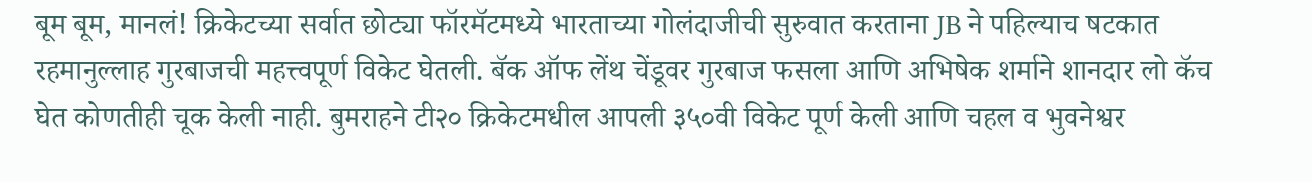बूम बूम, मानलं! क्रिकेटच्या सर्वात छोट्या फॉरमॅटमध्ये भारताच्या गोलंदाजीची सुरुवात करताना JB ने पहिल्याच षटकात रहमानुल्लाह गुरबाजची महत्त्वपूर्ण विकेट घेतली. बॅक ऑफ लेंथ चेंडूवर गुरबाज फसला आणि अभिषेक शर्माने शानदार लो कॅच घेत कोणतीही चूक केली नाही. बुमराहने टी२० क्रिकेटमधील आपली ३५०वी विकेट पूर्ण केली आणि चहल व भुवनेश्वर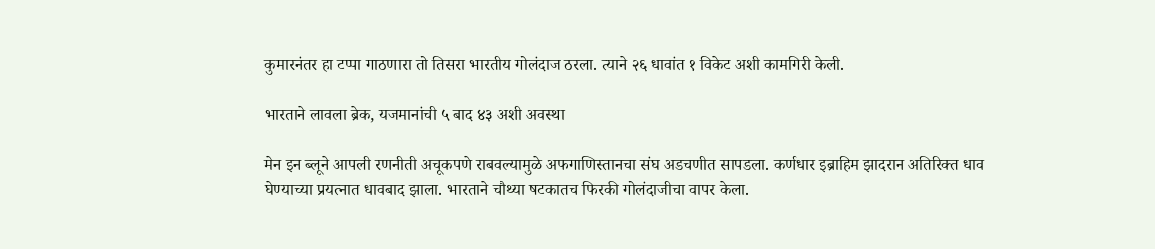कुमारनंतर हा टप्पा गाठणारा तो तिसरा भारतीय गोलंदाज ठरला. त्याने २६ धावांत १ विकेट अशी कामगिरी केली.

भारताने लावला ब्रेक, यजमानांची ५ बाद ४३ अशी अवस्था

मेन इन ब्लूने आपली रणनीती अचूकपणे राबवल्यामुळे अफगाणिस्तानचा संघ अडचणीत सापडला. कर्णधार इब्राहिम झादरान अतिरिक्त धाव घेण्याच्या प्रयत्नात धावबाद झाला. भारताने चौथ्या षटकातच फिरकी गोलंदाजीचा वापर केला.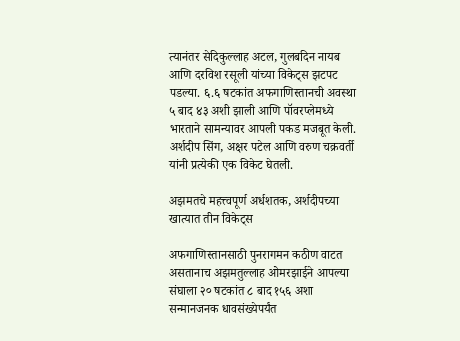त्यानंतर सेदिकुल्लाह अटल, गुलबदिन नायब आणि दरविश रसूली यांच्या विकेट्स झटपट पडल्या. ६.६ षटकांत अफगाणिस्तानची अवस्था ५ बाद ४३ अशी झाली आणि पॉवरप्लेमध्ये भारताने सामन्यावर आपली पकड मजबूत केली. अर्शदीप सिंग, अक्षर पटेल आणि वरुण चक्रवर्ती यांनी प्रत्येकी एक विकेट घेतली.

अझमतचे महत्त्वपूर्ण अर्धशतक, अर्शदीपच्या खात्यात तीन विकेट्स

अफगाणिस्तानसाठी पुनरागमन कठीण वाटत असतानाच अझमतुल्लाह ओमरझाईने आपल्या संघाला २० षटकांत ८ बाद १५६ अशा सन्मानजनक धावसंख्येपर्यंत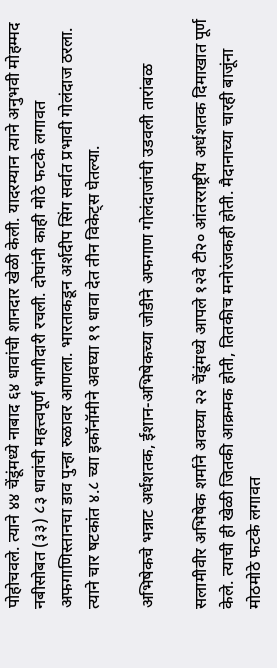पोहोचवले. त्याने ४४ चेंडूंमध्ये नाबाद ६४ धावांची शानदार खेळी केली. यादरम्यान त्याने अनुभवी मोहम्मद नबीसोबत (३३) ८३ धावांची महत्त्वपूर्ण भागीदारी रचली. दोघांनी काही मोठे फटके लगावत अफगाणिस्तानचा डाव पुन्हा रुळावर आणला. भारताकडून अर्शदीप सिंग सर्वात प्रभावी गोलंदाज ठरला. त्याने चार षटकांत ४.८ च्या इकॉनॉमीने अवघ्या १९ धावा देत तीन विकेट्स घेतल्या.

अभिषेकचे भन्नाट अर्धशतक, ईशान-अभिषेकच्या जोडीने अफगाण गोलंदाजांची उडवली तारांबळ

सलामीवीर अभिषेक शर्माने अवघ्या २२ चेंडूंमध्ये आपले १२वे टी२० आंतरराष्ट्रीय अर्धशतक दिमाखात पूर्ण केले. त्याची ही खेळी जितकी आक्रमक होती, तितकीच मनोरंजकही होती. मैदानाच्या चारही बाजूंना मोठमोठे फटके लगावत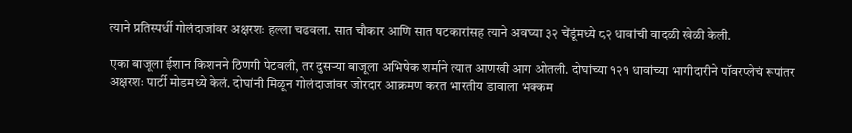त्याने प्रतिस्पर्धी गोलंदाजांवर अक्षरशः हल्ला चढवला. सात चौकार आणि सात षटकारांसह त्याने अवघ्या ३२ चेंडूंमध्ये ८२ धावांची वादळी खेळी केली.

एका बाजूला ईशान किशनने ठिणगी पेटवली, तर दुसऱ्या बाजूला अभिषेक शर्माने त्यात आणखी आग ओतली. दोघांच्या १२१ धावांच्या भागीदारीने पॉवरप्लेचं रूपांतर अक्षरशः पार्टी मोडमध्ये केलं. दोघांनी मिळून गोलंदाजांवर जोरदार आक्रमण करत भारतीय डावाला भक्कम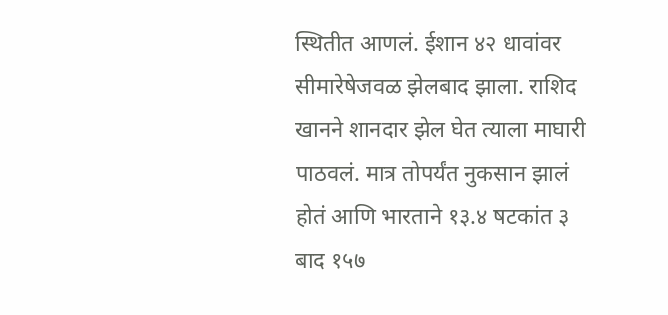स्थितीत आणलं. ईशान ४२ धावांवर सीमारेषेजवळ झेलबाद झाला. राशिद खानने शानदार झेल घेत त्याला माघारी पाठवलं. मात्र तोपर्यंत नुकसान झालं होतं आणि भारताने १३.४ षटकांत ३ बाद १५७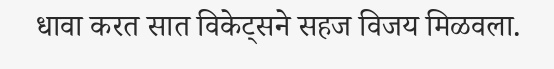धावा करत सात विकेट्सने सहज विजय मिळवला.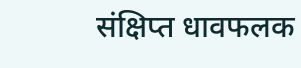संक्षिप्त धावफलक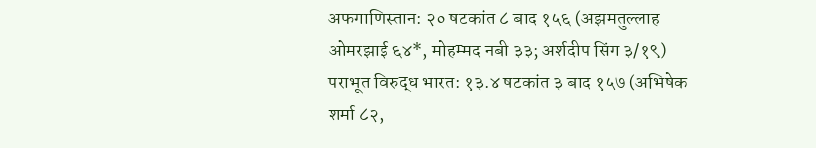अफगाणिस्तान: २० षटकांत ८ बाद १५६ (अझमतुल्लाह ओमरझाई ६४*, मोहम्मद नबी ३३; अर्शदीप सिंग ३/१९) पराभूत विरुद्ध भारत: १३.४ षटकांत ३ बाद १५७ (अभिषेक शर्मा ८२,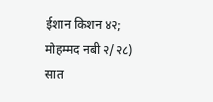ईशान किशन ४२; मोहम्मद नबी २/२८) सात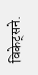विकेट्सने.